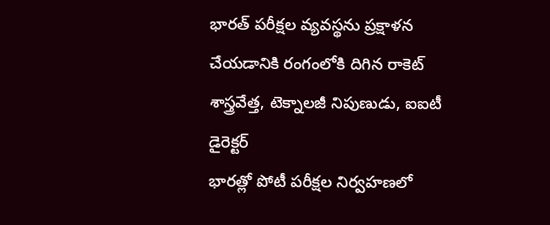భారత్ పరీక్షల వ్యవస్థను ప్రక్షాళన చేయడానికి రంగంలోకి దిగిన రాకెట్ శాస్త్రవేత్త, టెక్నాలజీ నిపుణుడు, ఐఐటీ డైరెక్టర్
భారత్లో పోటీ పరీక్షల నిర్వహణలో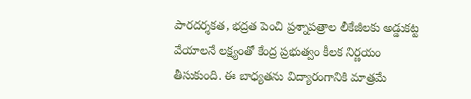పారదర్శకత, భద్రత పెంచి ప్రశ్నాపత్రాల లీకేజీలకు అడ్డుకట్ట వేయాలనే లక్ష్యంతో కేంద్ర ప్రభుత్వం కీలక నిర్ణయం తీసుకుంది. ఈ బాధ్యతను విద్యారంగానికి మాత్రమే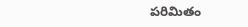పరిమితం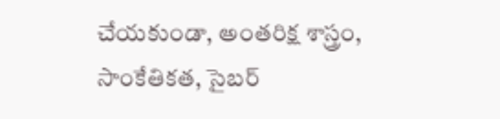చేయకుండా, అంతరిక్ష శాస్త్రం, సాంకేతికత, సైబర్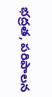భద్రత, పరిపాలన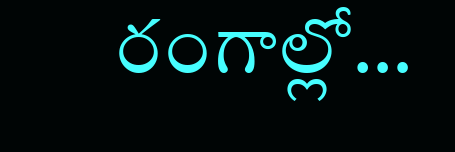రంగాల్లో…